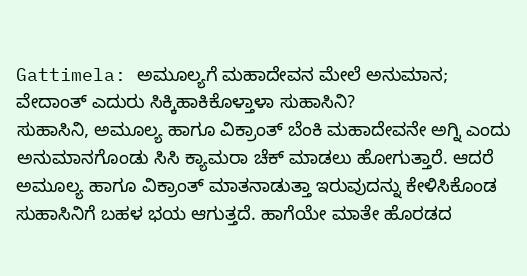Gattimela: ಅಮೂಲ್ಯಗೆ ಮಹಾದೇವನ ಮೇಲೆ ಅನುಮಾನ; ವೇದಾಂತ್ ಎದುರು ಸಿಕ್ಕಿಹಾಕಿಕೊಳ್ತಾಳಾ ಸುಹಾಸಿನಿ?
ಸುಹಾಸಿನಿ, ಅಮೂಲ್ಯ ಹಾಗೂ ವಿಕ್ರಾಂತ್ ಬೆಂಕಿ ಮಹಾದೇವನೇ ಅಗ್ನಿ ಎಂದು ಅನುಮಾನಗೊಂಡು ಸಿಸಿ ಕ್ಯಾಮರಾ ಚೆಕ್ ಮಾಡಲು ಹೋಗುತ್ತಾರೆ. ಆದರೆ ಅಮೂಲ್ಯ ಹಾಗೂ ವಿಕ್ರಾಂತ್ ಮಾತನಾಡುತ್ತಾ ಇರುವುದನ್ನು ಕೇಳಿಸಿಕೊಂಡ ಸುಹಾಸಿನಿಗೆ ಬಹಳ ಭಯ ಆಗುತ್ತದೆ. ಹಾಗೆಯೇ ಮಾತೇ ಹೊರಡದ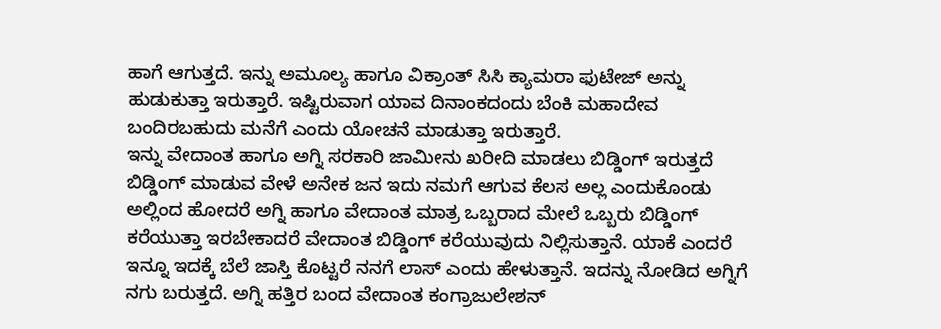ಹಾಗೆ ಆಗುತ್ತದೆ. ಇನ್ನು ಅಮೂಲ್ಯ ಹಾಗೂ ವಿಕ್ರಾಂತ್ ಸಿಸಿ ಕ್ಯಾಮರಾ ಫುಟೇಜ್ ಅನ್ನು ಹುಡುಕುತ್ತಾ ಇರುತ್ತಾರೆ. ಇಷ್ಟಿರುವಾಗ ಯಾವ ದಿನಾಂಕದಂದು ಬೆಂಕಿ ಮಹಾದೇವ ಬಂದಿರಬಹುದು ಮನೆಗೆ ಎಂದು ಯೋಚನೆ ಮಾಡುತ್ತಾ ಇರುತ್ತಾರೆ.
ಇನ್ನು ವೇದಾಂತ ಹಾಗೂ ಅಗ್ನಿ ಸರಕಾರಿ ಜಾಮೀನು ಖರೀದಿ ಮಾಡಲು ಬಿಡ್ಡಿಂಗ್ ಇರುತ್ತದೆ ಬಿಡ್ಡಿಂಗ್ ಮಾಡುವ ವೇಳೆ ಅನೇಕ ಜನ ಇದು ನಮಗೆ ಆಗುವ ಕೆಲಸ ಅಲ್ಲ ಎಂದುಕೊಂಡು ಅಲ್ಲಿಂದ ಹೋದರೆ ಅಗ್ನಿ ಹಾಗೂ ವೇದಾಂತ ಮಾತ್ರ ಒಬ್ಬರಾದ ಮೇಲೆ ಒಬ್ಬರು ಬಿಡ್ಡಿಂಗ್ ಕರೆಯುತ್ತಾ ಇರಬೇಕಾದರೆ ವೇದಾಂತ ಬಿಡ್ಡಿಂಗ್ ಕರೆಯುವುದು ನಿಲ್ಲಿಸುತ್ತಾನೆ. ಯಾಕೆ ಎಂದರೆ ಇನ್ನೂ ಇದಕ್ಕೆ ಬೆಲೆ ಜಾಸ್ತಿ ಕೊಟ್ಟರೆ ನನಗೆ ಲಾಸ್ ಎಂದು ಹೇಳುತ್ತಾನೆ. ಇದನ್ನು ನೋಡಿದ ಅಗ್ನಿಗೆ ನಗು ಬರುತ್ತದೆ. ಅಗ್ನಿ ಹತ್ತಿರ ಬಂದ ವೇದಾಂತ ಕಂಗ್ರಾಜುಲೇಶನ್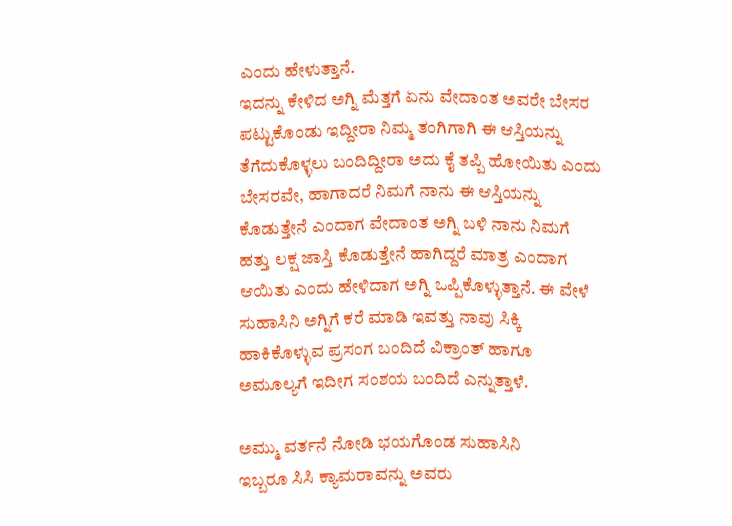ಎಂದು ಹೇಳುತ್ತಾನೆ.
ಇದನ್ನು ಕೇಳಿದ ಅಗ್ನಿ ಮೆತ್ತಗೆ ಏನು ವೇದಾಂತ ಅವರೇ ಬೇಸರ ಪಟ್ಟುಕೊಂಡು ಇದ್ದೀರಾ ನಿಮ್ಮ ತಂಗಿಗಾಗಿ ಈ ಆಸ್ತಿಯನ್ನು ತೆಗೆದುಕೊಳ್ಳಲು ಬಂದಿದ್ದೀರಾ ಅದು ಕೈ ತಪ್ಪಿ ಹೋಯಿತು ಎಂದು ಬೇಸರವೇ, ಹಾಗಾದರೆ ನಿಮಗೆ ನಾನು ಈ ಆಸ್ತಿಯನ್ನು ಕೊಡುತ್ತೇನೆ ಎಂದಾಗ ವೇದಾಂತ ಅಗ್ನಿ ಬಳಿ ನಾನು ನಿಮಗೆ ಹತ್ತು ಲಕ್ಷ ಜಾಸ್ತಿ ಕೊಡುತ್ತೇನೆ ಹಾಗಿದ್ದರೆ ಮಾತ್ರ ಎಂದಾಗ ಆಯಿತು ಎಂದು ಹೇಳಿದಾಗ ಅಗ್ನಿ ಒಪ್ಪಿಕೊಳ್ಳುತ್ತಾನೆ. ಈ ವೇಳೆ ಸುಹಾಸಿನಿ ಅಗ್ನಿಗೆ ಕರೆ ಮಾಡಿ ಇವತ್ತು ನಾವು ಸಿಕ್ಕಿ ಹಾಕಿಕೊಳ್ಳುವ ಪ್ರಸಂಗ ಬಂದಿದೆ ವಿಕ್ರಾಂತ್ ಹಾಗೂ ಅಮೂಲ್ಯಗೆ ಇದೀಗ ಸಂಶಯ ಬಂದಿದೆ ಎನ್ನುತ್ತಾಳೆ.

ಅಮ್ಮು ವರ್ತನೆ ನೋಡಿ ಭಯಗೊಂಡ ಸುಹಾಸಿನಿ
ಇಬ್ಬರೂ ಸಿಸಿ ಕ್ಯಾಮರಾವನ್ನು ಅವರು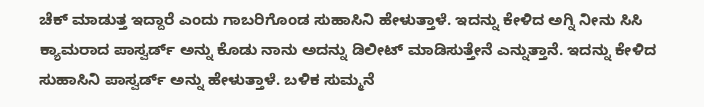ಚೆಕ್ ಮಾಡುತ್ತ ಇದ್ದಾರೆ ಎಂದು ಗಾಬರಿಗೊಂಡ ಸುಹಾಸಿನಿ ಹೇಳುತ್ತಾಳೆ. ಇದನ್ನು ಕೇಳಿದ ಅಗ್ನಿ ನೀನು ಸಿಸಿ ಕ್ಯಾಮರಾದ ಪಾಸ್ವರ್ಡ್ ಅನ್ನು ಕೊಡು ನಾನು ಅದನ್ನು ಡಿಲೀಟ್ ಮಾಡಿಸುತ್ತೇನೆ ಎನ್ನುತ್ತಾನೆ. ಇದನ್ನು ಕೇಳಿದ ಸುಹಾಸಿನಿ ಪಾಸ್ವರ್ಡ್ ಅನ್ನು ಹೇಳುತ್ತಾಳೆ. ಬಳಿಕ ಸುಮ್ಮನೆ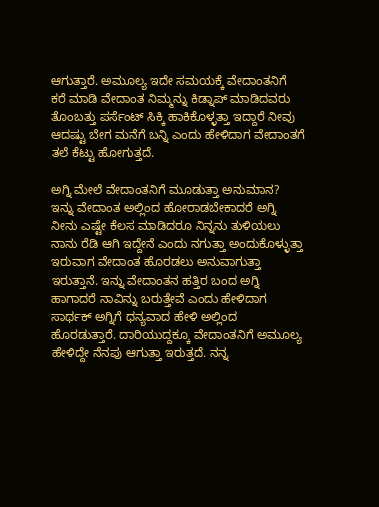ಆಗುತ್ತಾರೆ. ಅಮೂಲ್ಯ ಇದೇ ಸಮಯಕ್ಕೆ ವೇದಾಂತನಿಗೆ ಕರೆ ಮಾಡಿ ವೇದಾಂತ ನಿಮ್ಮನ್ನು ಕಿಡ್ನಾಪ್ ಮಾಡಿದವರು ತೊಂಬತ್ತು ಪರ್ಸೆಂಟ್ ಸಿಕ್ಕಿ ಹಾಕಿಕೊಳ್ಳತ್ತಾ ಇದ್ದಾರೆ ನೀವು ಆದಷ್ಟು ಬೇಗ ಮನೆಗೆ ಬನ್ನಿ ಎಂದು ಹೇಳಿದಾಗ ವೇದಾಂತಗೆ ತಲೆ ಕೆಟ್ಟು ಹೋಗುತ್ತದೆ.

ಅಗ್ನಿ ಮೇಲೆ ವೇದಾಂತನಿಗೆ ಮೂಡುತ್ತಾ ಅನುಮಾನ?
ಇನ್ನು ವೇದಾಂತ ಅಲ್ಲಿಂದ ಹೋರಾಡಬೇಕಾದರೆ ಅಗ್ನಿ ನೀನು ಎಷ್ಟೇ ಕೆಲಸ ಮಾಡಿದರೂ ನಿನ್ನನು ತುಳಿಯಲು ನಾನು ರೆಡಿ ಆಗಿ ಇದ್ದೇನೆ ಎಂದು ನಗುತ್ತಾ ಅಂದುಕೊಳ್ಳುತ್ತಾ ಇರುವಾಗ ವೇದಾಂತ ಹೊರಡಲು ಅನುವಾಗುತ್ತಾ ಇರುತ್ತಾನೆ. ಇನ್ನು ವೇದಾಂತನ ಹತ್ತಿರ ಬಂದ ಅಗ್ನಿ ಹಾಗಾದರೆ ನಾವಿನ್ನು ಬರುತ್ತೇವೆ ಎಂದು ಹೇಳಿದಾಗ ಸಾರ್ಥಕ್ ಅಗ್ನಿಗೆ ಧನ್ಯವಾದ ಹೇಳಿ ಅಲ್ಲಿಂದ ಹೊರಡುತ್ತಾರೆ. ದಾರಿಯುದ್ದಕ್ಕೂ ವೇದಾಂತನಿಗೆ ಅಮೂಲ್ಯ ಹೇಳಿದ್ದೇ ನೆನಪು ಆಗುತ್ತಾ ಇರುತ್ತದೆ. ನನ್ನ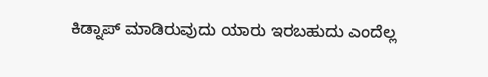ಕಿಡ್ನಾಪ್ ಮಾಡಿರುವುದು ಯಾರು ಇರಬಹುದು ಎಂದೆಲ್ಲ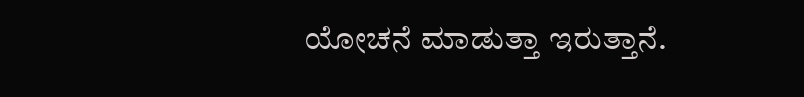ಯೋಚನೆ ಮಾಡುತ್ತಾ ಇರುತ್ತಾನೆ.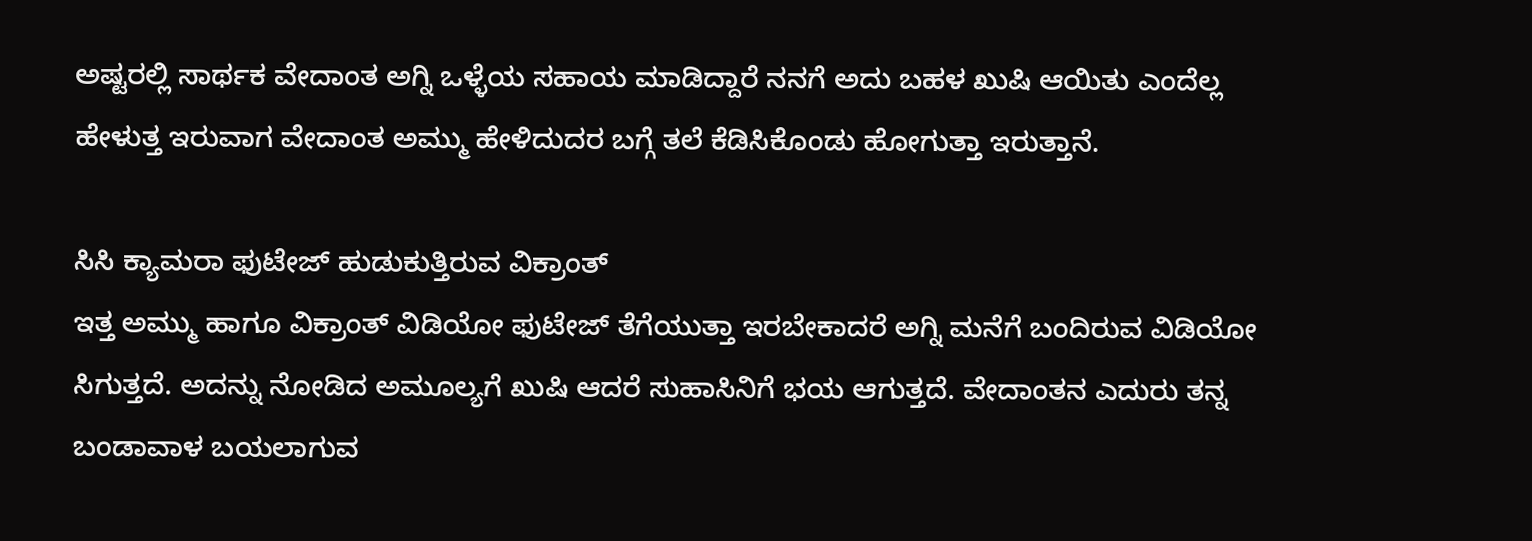ಅಷ್ಟರಲ್ಲಿ ಸಾರ್ಥಕ ವೇದಾಂತ ಅಗ್ನಿ ಒಳ್ಳೆಯ ಸಹಾಯ ಮಾಡಿದ್ದಾರೆ ನನಗೆ ಅದು ಬಹಳ ಖುಷಿ ಆಯಿತು ಎಂದೆಲ್ಲ ಹೇಳುತ್ತ ಇರುವಾಗ ವೇದಾಂತ ಅಮ್ಮು ಹೇಳಿದುದರ ಬಗ್ಗೆ ತಲೆ ಕೆಡಿಸಿಕೊಂಡು ಹೋಗುತ್ತಾ ಇರುತ್ತಾನೆ.

ಸಿಸಿ ಕ್ಯಾಮರಾ ಫುಟೇಜ್ ಹುಡುಕುತ್ತಿರುವ ವಿಕ್ರಾಂತ್
ಇತ್ತ ಅಮ್ಮು ಹಾಗೂ ವಿಕ್ರಾಂತ್ ವಿಡಿಯೋ ಫುಟೇಜ್ ತೆಗೆಯುತ್ತಾ ಇರಬೇಕಾದರೆ ಅಗ್ನಿ ಮನೆಗೆ ಬಂದಿರುವ ವಿಡಿಯೋ ಸಿಗುತ್ತದೆ. ಅದನ್ನು ನೋಡಿದ ಅಮೂಲ್ಯಗೆ ಖುಷಿ ಆದರೆ ಸುಹಾಸಿನಿಗೆ ಭಯ ಆಗುತ್ತದೆ. ವೇದಾಂತನ ಎದುರು ತನ್ನ ಬಂಡಾವಾಳ ಬಯಲಾಗುವ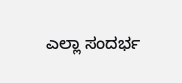ಎಲ್ಲಾ ಸಂದರ್ಭ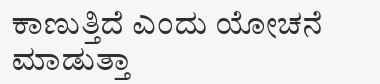ಕಾಣುತ್ತಿದೆ ಎಂದು ಯೋಚನೆ ಮಾಡುತ್ತಾ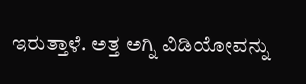ಇರುತ್ತಾಳೆ. ಅತ್ತ ಅಗ್ನಿ ವಿಡಿಯೋವನ್ನು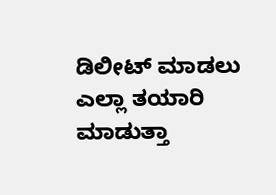ಡಿಲೀಟ್ ಮಾಡಲು ಎಲ್ಲಾ ತಯಾರಿ ಮಾಡುತ್ತಾ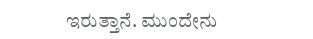ಇರುತ್ತಾನೆ. ಮುಂದೇನು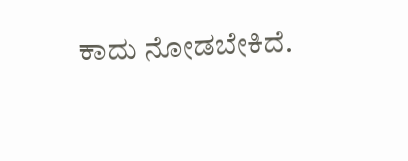ಕಾದು ನೋಡಬೇಕಿದೆ.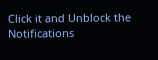Click it and Unblock the Notifications